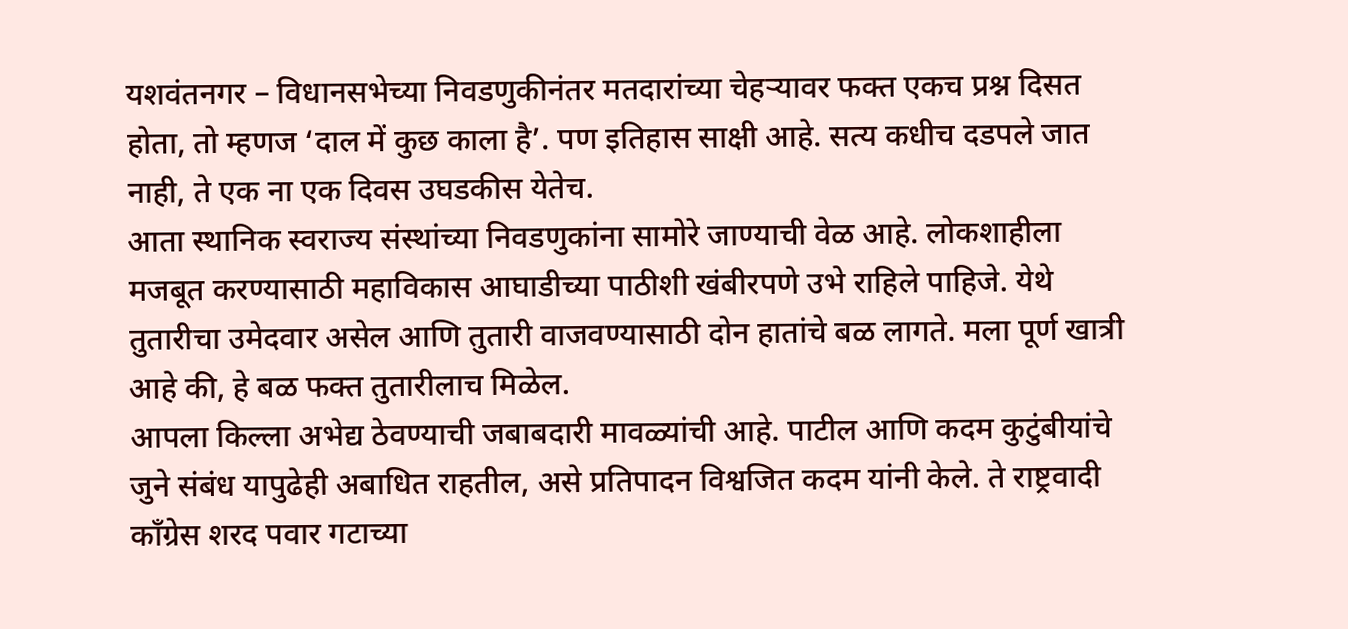यशवंतनगर – विधानसभेच्या निवडणुकीनंतर मतदारांच्या चेहऱ्यावर फक्त एकच प्रश्न दिसत होता, तो म्हणज ‘दाल में कुछ काला है’. पण इतिहास साक्षी आहे. सत्य कधीच दडपले जात नाही, ते एक ना एक दिवस उघडकीस येतेच.
आता स्थानिक स्वराज्य संस्थांच्या निवडणुकांना सामोरे जाण्याची वेळ आहे. लोकशाहीला मजबूत करण्यासाठी महाविकास आघाडीच्या पाठीशी खंबीरपणे उभे राहिले पाहिजे. येथे तुतारीचा उमेदवार असेल आणि तुतारी वाजवण्यासाठी दोन हातांचे बळ लागते. मला पूर्ण खात्री आहे की, हे बळ फक्त तुतारीलाच मिळेल.
आपला किल्ला अभेद्य ठेवण्याची जबाबदारी मावळ्यांची आहे. पाटील आणि कदम कुटुंबीयांचे जुने संबंध यापुढेही अबाधित राहतील, असे प्रतिपादन विश्वजित कदम यांनी केले. ते राष्ट्रवादी काँग्रेस शरद पवार गटाच्या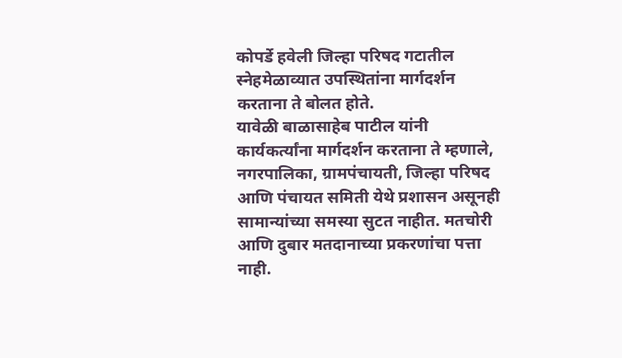कोपर्डे हवेली जिल्हा परिषद गटातील स्नेहमेळाव्यात उपस्थितांना मार्गदर्शन करताना ते बोलत होते.
यावेळी बाळासाहेब पाटील यांनी कार्यकर्त्यांना मार्गदर्शन करताना ते म्हणाले, नगरपालिका, ग्रामपंचायती, जिल्हा परिषद आणि पंचायत समिती येथे प्रशासन असूनही सामान्यांच्या समस्या सुटत नाहीत. मतचोरी आणि दुबार मतदानाच्या प्रकरणांचा पत्ता नाही.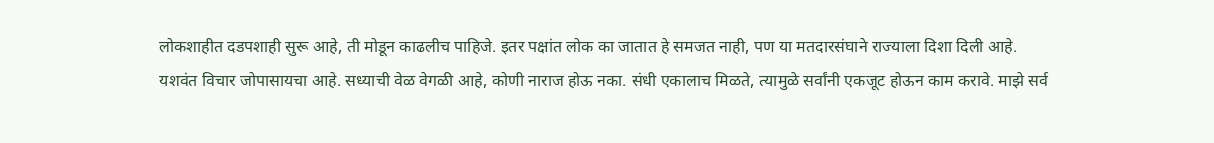लोकशाहीत दडपशाही सुरू आहे, ती मोडून काढलीच पाहिजे. इतर पक्षांत लोक का जातात हे समजत नाही, पण या मतदारसंघाने राज्याला दिशा दिली आहे.
यशवंत विचार जोपासायचा आहे. सध्याची वेळ वेगळी आहे, कोणी नाराज होऊ नका. संधी एकालाच मिळते, त्यामुळे सर्वांनी एकजूट होऊन काम करावे. माझे सर्व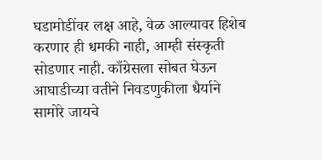घडामोडींवर लक्ष आहे, वेळ आल्यावर हिशेब करणार ही धमकी नाही, आम्ही संस्कृती सोडणार नाही. काँग्रेसला सोबत घेऊन आघाडीच्या वतीने निवडणुकीला धैर्याने सामोरे जायचे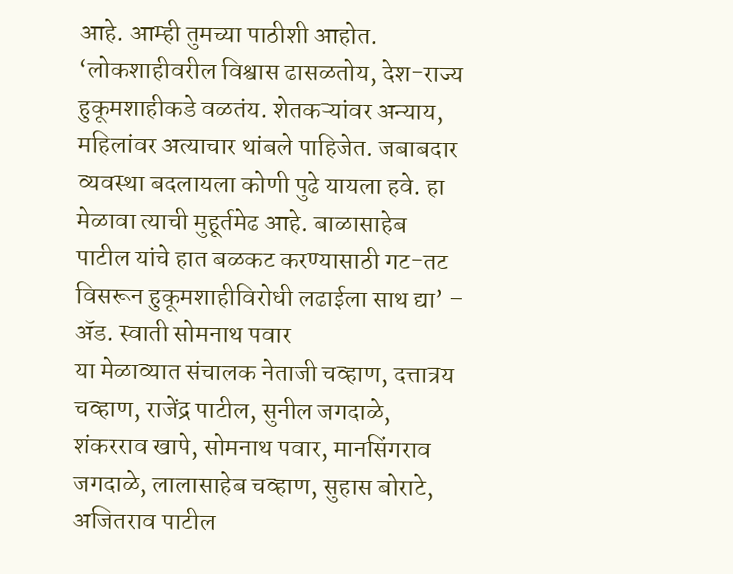आहे. आम्ही तुमच्या पाठीशी आहोत.
‘लोकशाहीवरील विश्वास ढासळतोय, देश-राज्य हुकूमशाहीकडे वळतंय. शेतकऱ्यांवर अन्याय, महिलांवर अत्याचार थांबले पाहिजेत. जबाबदार व्यवस्था बदलायला कोणी पुढे यायला हवे. हा मेळावा त्याची मुहूर्तमेढ आहे. बाळासाहेब पाटील यांचे हात बळकट करण्यासाठी गट-तट विसरून हुकूमशाहीविरोधी लढाईला साथ द्या’ – ॲड. स्वाती सोमनाथ पवार
या मेळाव्यात संचालक नेताजी चव्हाण, दत्तात्रय चव्हाण, राजेंद्र पाटील, सुनील जगदाळे, शंकरराव खापे, सोमनाथ पवार, मानसिंगराव जगदाळे, लालासाहेब चव्हाण, सुहास बोराटे, अजितराव पाटील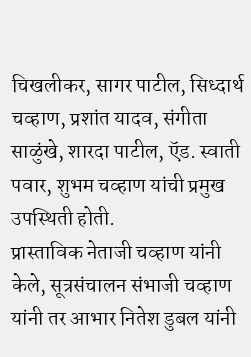चिखलीकर, सागर पाटील, सिध्दार्थ चव्हाण, प्रशांत यादव, संगीता साळुंखे, शारदा पाटील, ऍड. स्वाती पवार, शुभम चव्हाण यांची प्रमुख उपस्थिती होती.
प्रास्ताविक नेताजी चव्हाण यांनी केले, सूत्रसंचालन संभाजी चव्हाण यांनी तर आभार नितेश डुबल यांनी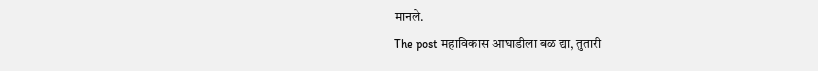मानले.
The post महाविकास आघाडीला बळ द्या, तुतारी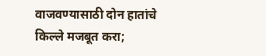वाजवण्यासाठी दोन हातांचे किल्ले मजबूत करा;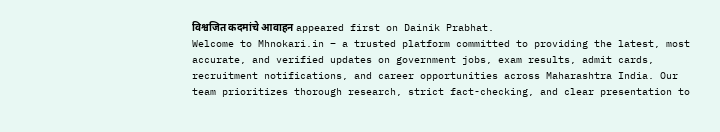विश्वजित कदमांचे आवाहन appeared first on Dainik Prabhat.
Welcome to Mhnokari.in – a trusted platform committed to providing the latest, most accurate, and verified updates on government jobs, exam results, admit cards, recruitment notifications, and career opportunities across Maharashtra India. Our team prioritizes thorough research, strict fact-checking, and clear presentation to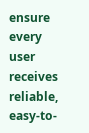ensure every user receives reliable, easy-to-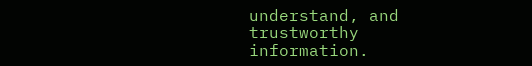understand, and trustworthy information.